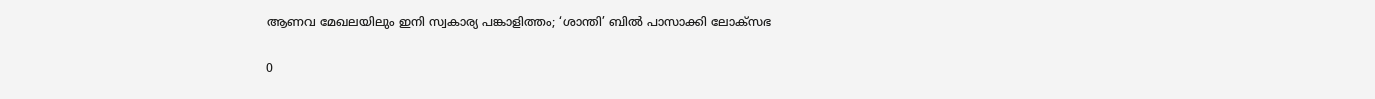ആണവ മേഖലയിലും ഇനി സ്വകാര്യ പങ്കാളിത്തം; ‘ശാന്തി’ ബില്‍ പാസാക്കി ലോക്സഭ

0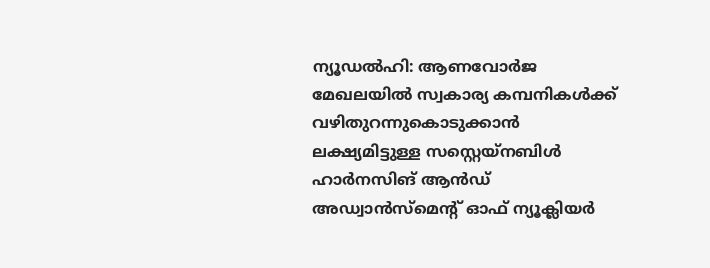ന്യൂഡല്‍ഹി: ആണവോര്‍ജ മേഖലയില്‍ സ്വകാര്യ കമ്പനികള്‍ക്ക് വഴിതുറന്നുകൊടുക്കാന്‍ ലക്ഷ്യമിട്ടുള്ള സസ്റ്റെയ്നബിള്‍ ഹാര്‍നസിങ് ആന്‍ഡ് അഡ്വാന്‍സ്മെന്റ് ഓഫ് ന്യൂക്ലിയര്‍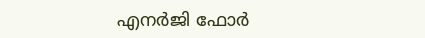എനര്‍ജി ഫോര്‍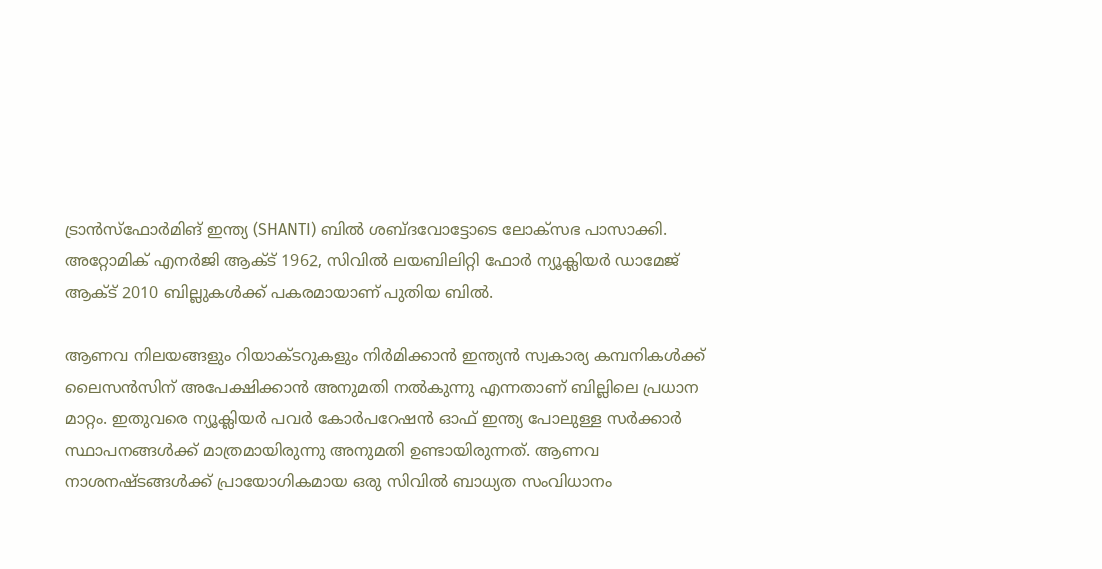ട്രാന്‍സ്ഫോര്‍മിങ് ഇന്ത്യ (SHANTI) ബില്‍ ശബ്ദവോട്ടോടെ ലോക്സഭ പാസാക്കി. അറ്റോമിക് എനര്‍ജി ആക്ട് 1962, സിവില്‍ ലയബിലിറ്റി ഫോര്‍ ന്യൂക്ലിയര്‍ ഡാമേജ് ആക്ട് 2010 ബില്ലുകള്‍ക്ക് പകരമായാണ് പുതിയ ബില്‍.

ആണവ നിലയങ്ങളും റിയാക്ടറുകളും നിര്‍മിക്കാന്‍ ഇന്ത്യന്‍ സ്വകാര്യ കമ്പനികള്‍ക്ക് ലൈസന്‍സിന് അപേക്ഷിക്കാന്‍ അനുമതി നല്‍കുന്നു എന്നതാണ് ബില്ലിലെ പ്രധാന മാറ്റം. ഇതുവരെ ന്യൂക്ലിയര്‍ പവര്‍ കോര്‍പറേഷന്‍ ഓഫ് ഇന്ത്യ പോലുള്ള സര്‍ക്കാര്‍ സ്ഥാപനങ്ങള്‍ക്ക് മാത്രമായിരുന്നു അനുമതി ഉണ്ടായിരുന്നത്. ആണവ നാശനഷ്ടങ്ങള്‍ക്ക് പ്രായോഗികമായ ഒരു സിവില്‍ ബാധ്യത സംവിധാനം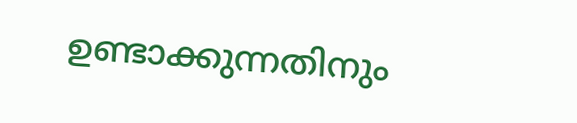ഉണ്ടാക്കുന്നതിനും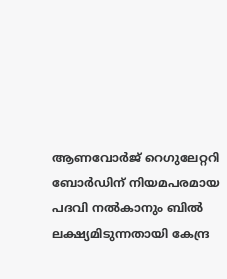ആണവോര്‍ജ് റെഗുലേറ്ററി ബോര്‍ഡിന് നിയമപരമായ പദവി നല്‍കാനും ബില്‍ ലക്ഷ്യമിടുന്നതായി കേന്ദ്ര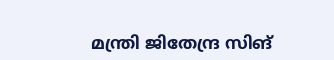മന്ത്രി ജിതേന്ദ്ര സിങ്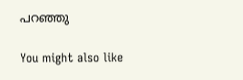പറഞ്ഞു

You might also like